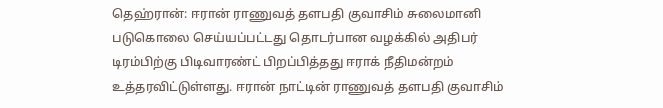தெஹ்ரான்: ஈரான் ராணுவத் தளபதி குவாசிம் சுலைமானி படுகொலை செய்யப்பட்டது தொடர்பான வழக்கில் அதிபர் டிரம்பிற்கு பிடிவாரண்ட் பிறப்பித்தது ஈராக் நீதிமன்றம் உத்தரவிட்டுள்ளது. ஈரான் நாட்டின் ராணுவத் தளபதி குவாசிம்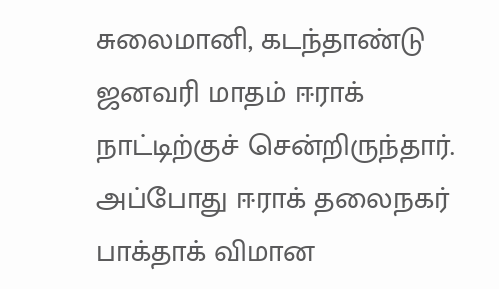சுலைமானி, கடந்தாண்டு ஜனவரி மாதம் ஈராக் நாட்டிற்குச் சென்றிருந்தார். அப்போது ஈராக் தலைநகர் பாக்தாக் விமான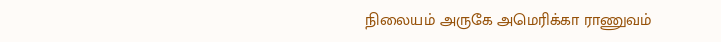நிலையம் அருகே அமெரிக்கா ராணுவம்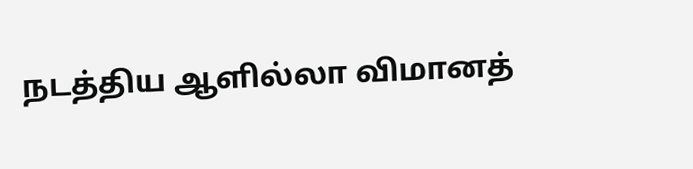நடத்திய ஆளில்லா விமானத்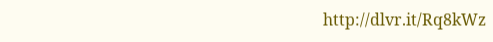http://dlvr.it/Rq8kWz